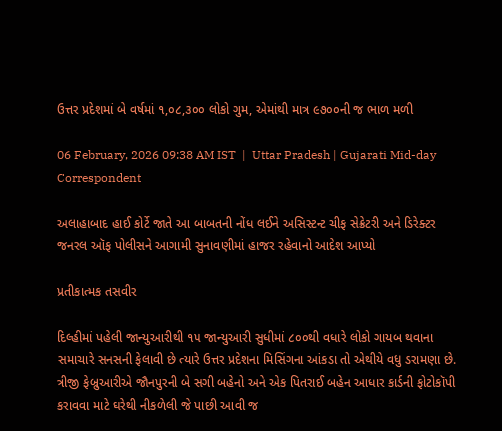ઉત્તર પ્રદેશમાં બે વર્ષમાં ૧,૦૮,૩૦૦ લોકો ગુમ, એમાંથી માત્ર ૯૭૦૦ની જ ભાળ મળી

06 February, 2026 09:38 AM IST  |  Uttar Pradesh | Gujarati Mid-day Correspondent

અલાહાબાદ હાઈ કોર્ટે જાતે આ બાબતની નોંધ લઈને અસિસ્ટન્ટ ચીફ સેક્રેટરી અને ડિરેક્ટર જનરલ ઑફ પોલીસને આગામી સુનાવણીમાં હાજર રહેવાનો આદેશ આપ્યો

પ્રતીકાત્મક તસવીર

દિલ્હીમાં પહેલી જાન્યુઆરીથી ૧૫ જાન્યુઆરી સુધીમાં ૮૦૦થી વધારે લોકો ગાયબ થવાના સમાચારે સનસની ફેલાવી છે ત્યારે ઉત્તર પ્રદેશના મિસિંગના આંકડા તો એથીયે વધુ ડરામણા છે. ત્રીજી ફેબ્રુઆરીએ જૌનપુરની બે સગી બહેનો અને એક પિતરાઈ બહેન આધાર કાર્ડની ફોટોકૉપી કરાવવા માટે ઘરેથી નીકળેલી જે પાછી આવી જ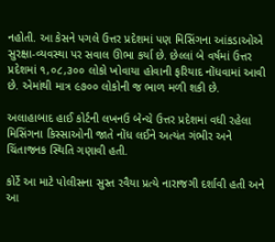નહોતી. આ કેસને પગલે ઉત્તર પ્રદેશમાં પણ મિસિંગના આંકડાઓએ સુરક્ષા-વ્યવસ્થા પર સવાલ ઊભા કર્યા છે. છેલ્લાં બે વર્ષમાં ઉત્તર પ્રદેશમાં ૧,૦૮,૩૦૦ લોકો ખોવાયા હોવાની ફરિયાદ નોંધવામાં આવી છે. એમાંથી માત્ર ૯૭૦૦ લોકોની જ ભાળ મળી શકી છે.

અલાહાબાદ હાઈ કોર્ટની લખનઉ બેન્ચે ઉત્તર પ્રદેશમાં વધી રહેલા મિસિંગના કિસ્સાઓની જાતે નોંધ લઈને અત્યંત ગંભીર અને ચિંતાજનક સ્થિતિ ગણાવી હતી.

કોર્ટે આ માટે પોલીસના સુસ્ત રવૈયા પ્રત્યે નારાજગી દર્શાવી હતી અને આ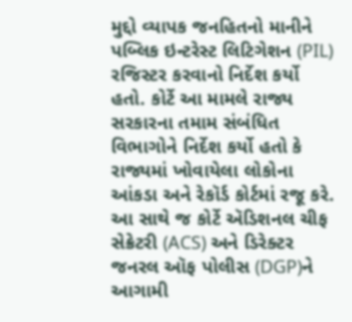મુદ્દો વ્યાપક જનહિતનો માનીને પબ્લિક ઇન્ટરેસ્ટ લિટિગેશન (PIL) રજિસ્ટર કરવાનો નિર્દેશ કર્યો હતો. કોર્ટે આ મામલે રાજ્ય સરકારના તમામ સંબંધિત વિભાગોને નિર્દેશ કર્યો હતો કે રાજ્યમાં ખોવાયેલા લોકોના આંકડા અને રેકૉર્ડ કોર્ટમાં રજૂ કરે. આ સાથે જ કોર્ટે ઍડિશનલ ચીફ સેક્રેટરી (ACS) અને ડિરેક્ટર જનરલ ઑફ પોલીસ (DGP)ને આગામી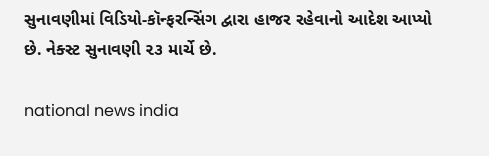સુનાવણીમાં વિડિયો-કૉન્ફરન્સિંગ દ્વારા હાજર રહેવાનો આદેશ આપ્યો છે. નેક્સ્ટ સુનાવણી ૨૩ માર્ચે છે.

national news india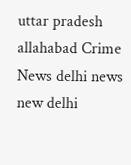uttar pradesh allahabad Crime News delhi news new delhi